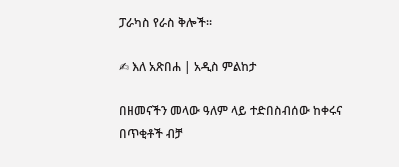ፓራካስ የራስ ቅሎች።

✍ እለ አጽበሐ | አዲስ ምልከታ

በዘመናችን መላው ዓለም ላይ ተድበስብሰው ከቀሩና በጥቂቶች ብቻ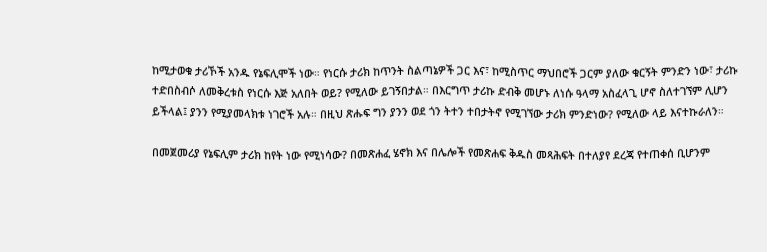ከሚታወቁ ታሪኾች አንዱ የኔፍሊሞች ነው። የነርሱ ታሪክ ከጥንት ስልጣኔዎች ጋር እና፣ ከሚስጥር ማህበሮች ጋርም ያለው ቁርኝት ምንድን ነው፣ ታሪኩ ተድበስብሶ ለመቅረቱስ የነርሱ እጅ አለበት ወይ? የሚለው ይገኝበታል። በእርግጥ ታሪኩ ድብቅ መሆኑ ለነሱ ዓላማ አስፈላጊ ሆኖ ስለተገኘም ሊሆን ይችላል፤ ያንን የሚያመላክቱ ነገሮች አሉ። በዚህ ጽሑፍ ግን ያንን ወደ ጎን ትተን ተበታትኖ የሚገኘው ታሪክ ምንድነው? የሚለው ላይ እናተኩራለን።

በመጀመሪያ የኔፍሊም ታሪክ ከየት ነው የሚነሳው? በመጽሐፈ ሄኖክ እና በሌሎች የመጽሐፍ ቅዱስ መጻሕፍት በተለያየ ደረጃ የተጠቀሰ ቢሆንም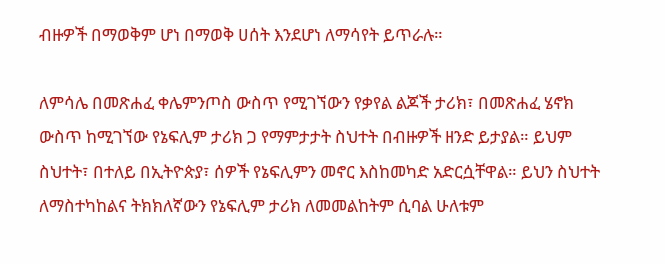ብዙዎች በማወቅም ሆነ በማወቅ ሀሰት እንደሆነ ለማሳየት ይጥራሉ።

ለምሳሌ በመጽሐፈ ቀሌምንጦስ ውስጥ የሚገኘውን የቃየል ልጆች ታሪክ፣ በመጽሐፈ ሄኖክ ውስጥ ከሚገኘው የኔፍሊም ታሪክ ጋ የማምታታት ስህተት በብዙዎች ዘንድ ይታያል። ይህም ስህተት፣ በተለይ በኢትዮጵያ፣ ሰዎች የኔፍሊምን መኖር እስከመካድ አድርሷቸዋል። ይህን ስህተት ለማስተካከልና ትክክለኛውን የኔፍሊም ታሪክ ለመመልከትም ሲባል ሁለቱም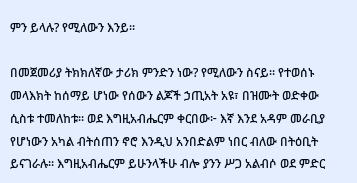ምን ይላሉ? የሚለውን እንይ።

በመጀመሪያ ትክክለኛው ታሪክ ምንድን ነው? የሚለውን ስናይ። የተወሰኑ መላእክት ከሰማይ ሆነው የሰውን ልጆች ኃጢአት አዩ፣ በዝሙት ወድቀው ሲስቱ ተመለከቱ። ወደ እግዚአብሔርም ቀርበው፦ እኛ እንደ አዳም መራቢያ የሆነውን አካል ብትሰጠን ኖሮ እንዲህ አንበድልም ነበር ብለው በትዕቢት ይናገራሉ። እግዚአብሔርም ይሁንላችሁ ብሎ ያንን ሥጋ አልብሶ ወደ ምድር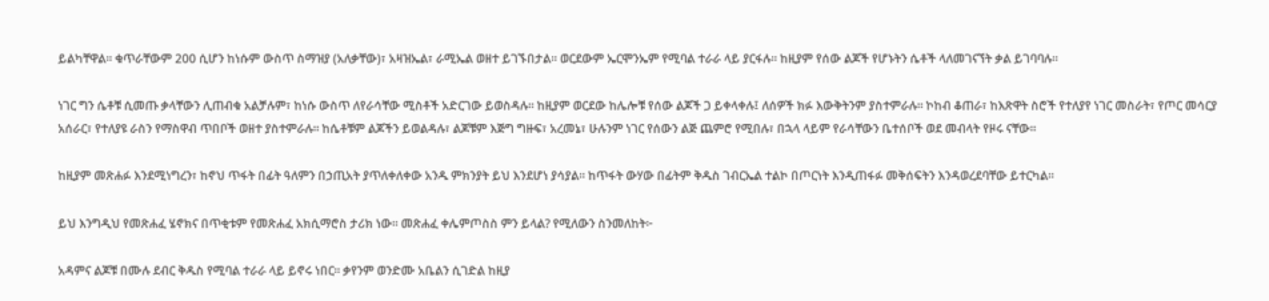ይልካቸዋል። ቁጥራቸውም 200 ሲሆን ከነሱም ውስጥ ስማዝያ (አለቃቸው)፣ አዛዝኤል፣ ራሚኤል ወዘተ ይገኙበታል። ወርደውም ኤርሞንኤም የሚባል ተራራ ላይ ያርፋሉ። ከዚያም የሰው ልጆች የሆኑትን ሴቶች ላለመገናኘት ቃል ይገባባሉ።

ነገር ግን ሴቶቹ ሲመጡ ቃላቸውን ሊጠብቁ አልቻሉም፣ ከነሱ ውስጥ ለየራሳቸው ሚስቶች አድርገው ይወስዳሉ። ከዚያም ወርደው ከሌሎቹ የሰው ልጆች ጋ ይቀላቀሉ፤ ለሰዎች ክፉ እውቅትንም ያስተምራሉ። ኮከብ ቆጠራ፣ ከእጽዋት ስሮች የተለያየ ነገር መስራት፣ የጦር መሳርያ አሰራር፣ የተለያዩ ራስን የማስዋብ ጥበቦች ወዘተ ያስተምራሉ። ከሴቶቹም ልጆችን ይወልዳሉ፣ ልጆቹም እጅግ ግዙፍ፣ አረመኔ፣ ሁሉንም ነገር የሰውን ልጅ ጨምሮ የሚበሉ፣ በኋላ ላይም የራሳቸውን ቤተሰቦች ወደ መብላት የዞሩ ናቸው።

ከዚያም መጽሐፉ እንደሚነግረን፣ ከኖህ ጥፋት በፊት ዓለምን በኃጢአት ያጥለቀለቀው አንዱ ምክንያት ይህ እንደሆነ ያሳያል። ከጥፋት ውሃው በፊትም ቅዱስ ገብርኤል ተልኮ በጦርነት እንዲጠፋፉ መቅሰፍትን እንዳወረደባቸው ይተርካል።

ይህ እንግዲህ የመጽሐፈ ሄኖክና በጥቂቱም የመጽሐፈ አክሲማሮስ ታሪክ ነው። መጽሐፈ ቀሌምጦስስ ምን ይላል? የሚለውን ስንመለከት፦

አዳምና ልጆቹ በሙሉ ደብር ቅዱስ የሚባል ተራራ ላይ ይኖሩ ነበር። ቃየንም ወንድሙ አቤልን ሲገድል ከዚያ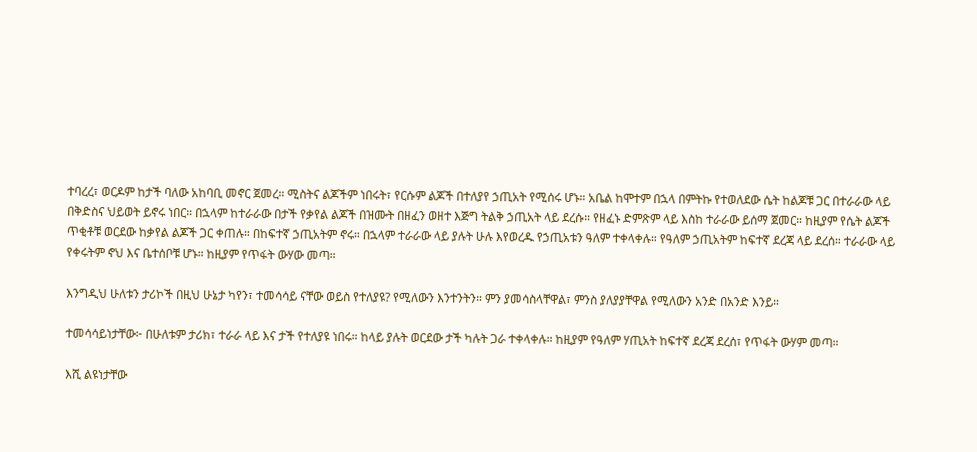ተባረረ፣ ወርዶም ከታች ባለው አከባቢ መኖር ጀመረ። ሚስትና ልጆችም ነበሩት፣ የርሱም ልጆች በተለያየ ኃጢአት የሚሰሩ ሆኑ። አቤል ከሞተም በኋላ በምትኩ የተወለደው ሴት ከልጆቹ ጋር በተራራው ላይ በቅድስና ህይወት ይኖሩ ነበር። በኋላም ከተራራው በታች የቃየል ልጆች በዝሙት በዘፈን ወዘተ እጅግ ትልቅ ኃጢአት ላይ ደረሱ። የዘፈኑ ድምጽም ላይ እስከ ተራራው ይሰማ ጀመር። ከዚያም የሴት ልጆች ጥቂቶቹ ወርደው ከቃየል ልጆች ጋር ቀጠሉ። በከፍተኛ ኃጢአትም ኖሩ። በኋላም ተራራው ላይ ያሉት ሁሉ እየወረዱ የኃጢአቱን ዓለም ተቀላቀሉ። የዓለም ኃጢአትም ከፍተኛ ደረጃ ላይ ደረሰ። ተራራው ላይ የቀሩትም ኖህ እና ቤተሰቦቹ ሆኑ። ከዚያም የጥፋት ውሃው መጣ።

እንግዲህ ሁለቱን ታሪኮች በዚህ ሁኔታ ካየን፣ ተመሳሳይ ናቸው ወይስ የተለያዩ? የሚለውን እንተንትን። ምን ያመሳስላቸዋል፣ ምንስ ያለያያቸዋል የሚለውን አንድ በአንድ እንይ።

ተመሳሳይነታቸው፦ በሁለቱም ታሪክ፣ ተራራ ላይ እና ታች የተለያዩ ነበሩ። ከላይ ያሉት ወርደው ታች ካሉት ጋራ ተቀላቀሉ። ከዚያም የዓለም ሃጢአት ከፍተኛ ደረጃ ደረሰ፣ የጥፋት ውሃም መጣ።

እሺ ልዩነታቸው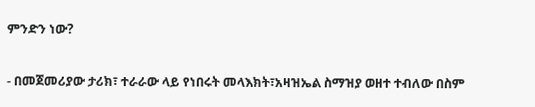ምንድን ነው?

- በመጀመሪያው ታሪክ፣ ተራራው ላይ የነበሩት መላእክት፣አዛዝኤል ስማዝያ ወዘተ ተብለው በስም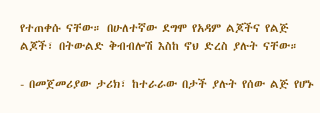የተጠቀሱ ናቸው። በሁለተኛው ደግሞ የአዳም ልጆችና የልጅ ልጆች፣ በትውልድ ቅብብሎሽ እስከ ኖህ ድረስ ያሉት ናቸው።

- በመጀመሪያው ታሪክ፣ ከተራራው በታች ያሉት የሰው ልጅ የሆኑ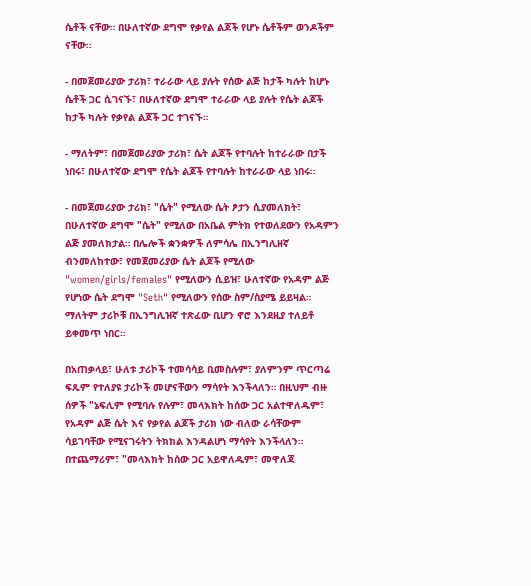ሴቶች ናቸው። በሁለተኛው ደግሞ የቃየል ልጆች የሆኑ ሴቶችም ወንዶችም ናቸው።

- በመጀመሪያው ታሪክ፣ ተራራው ላይ ያሉት የሰው ልጅ ከታች ካሉት ከሆኑ ሴቶች ጋር ሲገናኙ፣ በሁለተኛው ደግሞ ተራራው ላይ ያሉት የሴት ልጆች ከታች ካሉት የቃየል ልጆች ጋር ተገናኙ።

- ማለትም፣ በመጀመሪያው ታሪክ፣ ሴት ልጆች የተባሉት ከተራራው በታች ነበሩ፣ በሁለተኛው ደግሞ የሴት ልጆች የተባሉት ከተራራው ላይ ነበሩ።

- በመጀመሪያው ታሪክ፣ "ሴት" የሚለው ሴት ፆታን ሲያመለክት፣ በሁለተኛው ደግሞ "ሴት" የሚለው በአቤል ምትክ የተወለደውን የአዳምን ልጅ ያመለክታል። በሌሎች ቋንቋዎች ለምሳሌ በኢንግሊዘኛ ብንመለከተው፣ የመጀመሪያው ሴት ልጆች የሚለው "women/girls/females" የሚለውን ሲይዝ፣ ሁለተኛው የአዳም ልጅ የሆነው ሴት ደግሞ "Seth" የሚለውን የሰው ስም/ስያሜ ይይዛል። ማለትም ታሪኮቹ በኢንግሊዝኛ ተጽፈው ቢሆን ኖሮ እንደዚያ ተለይቶ ይቀመጥ ነበር።

በአጠቃላይ፣ ሁለቱ ታሪኮች ተመሳሳይ ቢመስሉም፣ ያለምንም ጥርጣሬ ፍጹም የተለያዩ ታሪኮች መሆናቸውን ማሳየት እንችላለን። በዚህም ብዙ ሰዎች "ኔፍሊም የሚባሉ የሉም፣ መላእክት ከሰው ጋር አልተዋለዱም፣ የአዳም ልጅ ሴት እና የቃየል ልጆች ታሪክ ነው ብለው ራሳቸውም ሳይገባቸው የሚናገሩትን ትክክል እንዳልሆነ ማሳየት እንችላለን። በተጨማሪም፣ "መላእክት ከሰው ጋር አይዋለዱም፣ መዋለጃ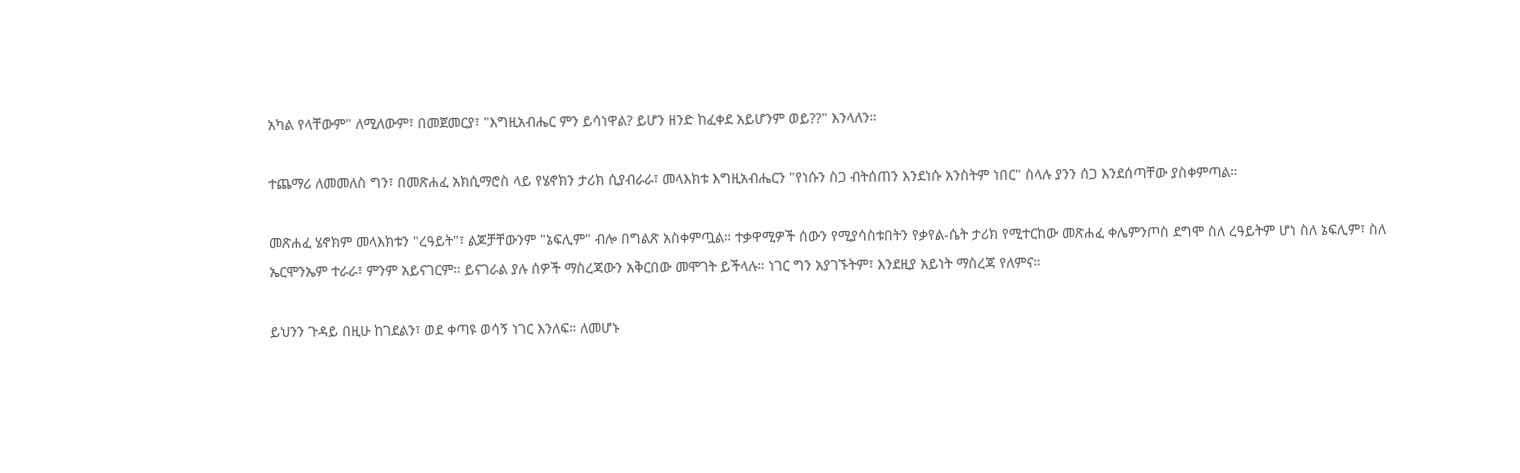አካል የላቸውም" ለሚለውም፣ በመጀመርያ፣ "እግዚአብሔር ምን ይሳነዋል? ይሆን ዘንድ ከፈቀደ አይሆንም ወይ??" እንላለን።

ተጨማሪ ለመመለስ ግን፣ በመጽሐፈ አክሲማሮስ ላይ የሄኖክን ታሪክ ሲያብራራ፣ መላእክቱ እግዚአብሔርን "የነሱን ስጋ ብትሰጠን እንደነሱ አንስትም ነበር" ስላሉ ያንን ሰጋ እንደሰጣቸው ያስቀምጣል።

መጽሐፈ ሄኖክም መላእክቱን "ረዓይት"፣ ልጆቻቸውንም "ኔፍሊም" ብሎ በግልጽ አስቀምጧል። ተቃዋሚዎች ሰውን የሚያሳስቱበትን የቃየል-ሴት ታሪክ የሚተርከው መጽሐፈ ቀሌምንጦስ ደግሞ ስለ ረዓይትም ሆነ ስለ ኔፍሊም፣ ስለ ኤርሞንኤም ተራራ፣ ምንም አይናገርም። ይናገራል ያሉ ሰዎች ማስረጃውን አቅርበው መሞገት ይችላሉ። ነገር ግን አያገኙትም፣ እንደዚያ አይነት ማስረጃ የለምና።

ይህንን ጉዳይ በዚሁ ከገደልን፣ ወደ ቀጣዩ ወሳኝ ነገር እንለፍ። ለመሆኑ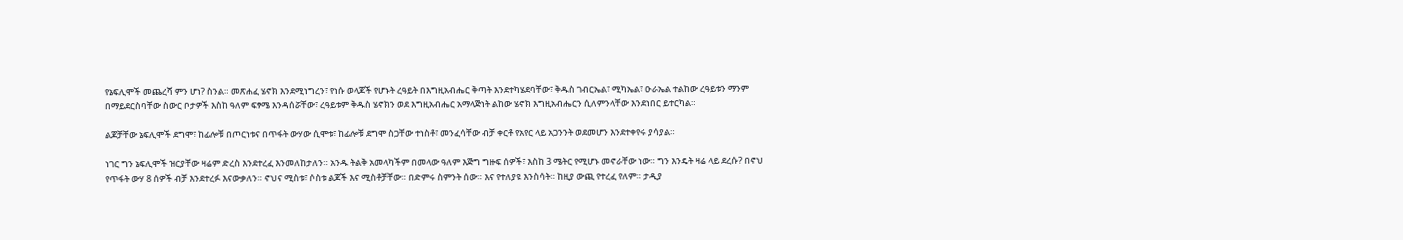የኔፍሊሞች መጨረሻ ምን ሆነ? ስንል። መጽሐፈ ሄኖክ እንደሚነግረን፣ የነሱ ወላጆች የሆኑት ረዓይት በእግዚአብሔር ቅጣት እንደተካሄደባቸው፣ ቅዱስ ገብርኤል፣ ሚካኤል፣ ዑራኤል ተልከው ረዓይቱን ማንም በማይደርስባቸው ስውር ቦታዎች እስከ ዓለም ፍፃሜ እንዳሰሯቸው፣ ረዓይቱም ቅዱስ ሄኖክን ወደ እግዚአብሔር አማላጅነት ልከው ሄኖክ እግዚአብሔርን ሲለምንላቸው እንደነበር ይተርካል።

ልጆቻቸው ኔፍሊሞች ደግሞ፣ ከፊሎቹ በጦርነቱና በጥፋት ውሃው ሲሞቱ፣ ከፊሎቹ ደግሞ ስጋቸው ተነስቶ፣ መንፈሳቸው ብቻ ቀርቶ የአየር ላይ አጋንንት ወደመሆን እንደተቀየሩ ያሳያል።

ነገር ግን ኔፍሊሞች ዝርያቸው ዛሬም ድረስ እንደተረፈ እንመለከታለን። አንዱ ትልቅ አመላካችም በመላው ዓለም እጅግ ግዙፍ ሰዎች፣ እስከ 3 ሜትር የሚሆኑ መኖራቸው ነው። ግን እንዴት ዛሬ ላይ ደረሱ? በኖህ የጥፋት ውሃ 8 ሰዎች ብቻ እንደተረፉ እናውቃለን። ኖህና ሚስቱ፣ ሶስቱ ልጆች እና ሚስቶቻቸው። በድምሩ ስምንት ሰው። እና የተለያዩ እንስሳት። ከዚያ ውጪ የተረፈ የለም። ታዲያ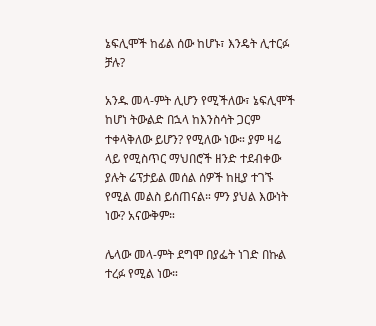ኔፍሊሞች ከፊል ሰው ከሆኑ፣ እንዴት ሊተርፉ ቻሉ?

አንዱ መላ-ምት ሊሆን የሚችለው፣ ኔፍሊሞች ከሆነ ትውልድ በኋላ ከእንስሳት ጋርም ተቀላቅለው ይሆን? የሚለው ነው። ያም ዛሬ ላይ የሚስጥር ማህበሮች ዘንድ ተደብቀው ያሉት ሬፕታይል መሰል ሰዎች ከዚያ ተገኙ የሚል መልስ ይሰጠናል። ምን ያህል እውነት ነው? አናውቅም።

ሌላው መላ-ምት ደግሞ በያፌት ነገድ በኩል ተረፉ የሚል ነው።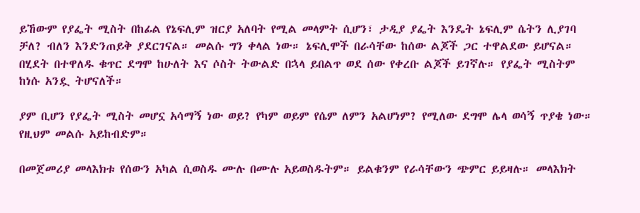ይኸውም የያፌት ሚስት በከፊል የኔፍሊም ዝርያ አለባት የሚል መላምት ሲሆን፣ ታዲያ ያፌት እንዴት ኔፍሊም ሴትን ሊያገባ ቻለ? ብለን እንድንጠይቅ ያደርገናል። መልሱ ግን ቀላል ነው። ኔፍሊሞች በራሳቸው ከሰው ልጆች ጋር ተዋልደው ይሆናል። በሂደት በተዋለዱ ቁጥር ደግሞ ከሁለት እና ሶስት ትውልድ በኋላ ይበልጥ ወደ ሰው የቀረቡ ልጆች ይገኛሉ። የያፌት ሚስትም ከነሱ አንዷ ትሆናለች።

ያም ቢሆን የያፌት ሚስት መሆኗ አሳማኝ ነው ወይ? የካም ወይም የሴም ለምን አልሆነም? የሚለው ደግሞ ሌላ ወሳኝ ጥያቄ ነው። የዚህም መልሱ አይከብድም።

በመጀመሪያ መላእክቱ የሰውን አካል ሲወስዱ ሙሉ በሙሉ አይወስዱትም። ይልቁንም የራሳቸውን ጭምር ይይዛሉ። መላእክት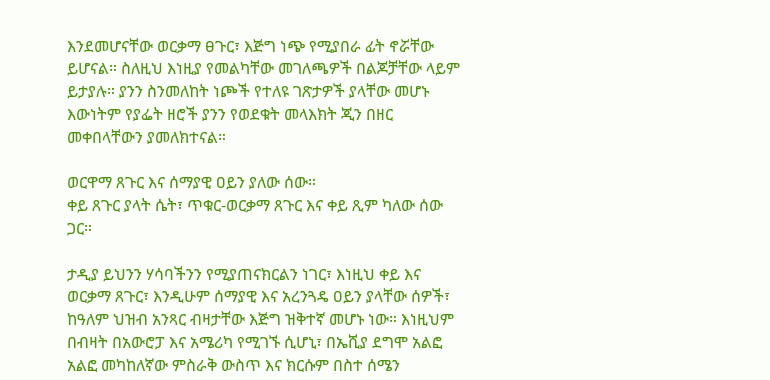እንደመሆናቸው ወርቃማ ፀጉር፣ እጅግ ነጭ የሚያበራ ፊት ኖሯቸው ይሆናል። ስለዚህ እነዚያ የመልካቸው መገለጫዎች በልጆቻቸው ላይም ይታያሉ። ያንን ስንመለከት ነጮች የተለዩ ገጽታዎች ያላቸው መሆኑ እውነትም የያፌት ዘሮች ያንን የወደቁት መላእክት ጂን በዘር መቀበላቸውን ያመለክተናል።

ወርዋማ ጸጉር እና ሰማያዊ ዐይን ያለው ሰው።
ቀይ ጸጉር ያላት ሴት፣ ጥቁር-ወርቃማ ጸጉር እና ቀይ ጺም ካለው ሰው ጋር።

ታዲያ ይህንን ሃሳባችንን የሚያጠናክርልን ነገር፣ እነዚህ ቀይ እና ወርቃማ ጸጉር፣ እንዲሁም ሰማያዊ እና አረንጓዴ ዐይን ያላቸው ሰዎች፣ ከዓለም ህዝብ አንጻር ብዛታቸው እጅግ ዝቅተኛ መሆኑ ነው። እነዚህም በብዛት በአውሮፓ እና አሜሪካ የሚገኙ ሲሆኒ፣ በኤሺያ ደግሞ አልፎ አልፎ መካከለኛው ምስራቅ ውስጥ እና ክርሱም በስተ ሰሜን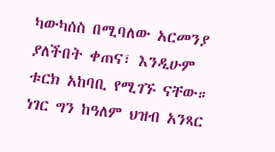ካውካሰስ በሚባለው አርመንያ ያለችበት ቀጠና፣ እንዲሁም ቱርክ አከባቢ የሚገኙ ናቸው። ነገር ግን ከዓለም ህዝብ አንጻር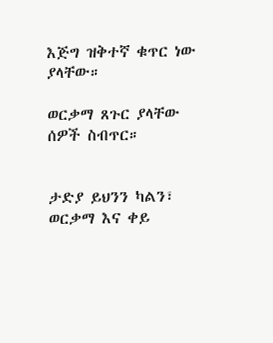እጅግ ዝቅተኛ ቁጥር ነው ያላቸው።

ወርቃማ ጸጉር ያላቸው ሰዎች ስብጥር።


ታድያ ይህንን ካልን፣ ወርቃማ እና ቀይ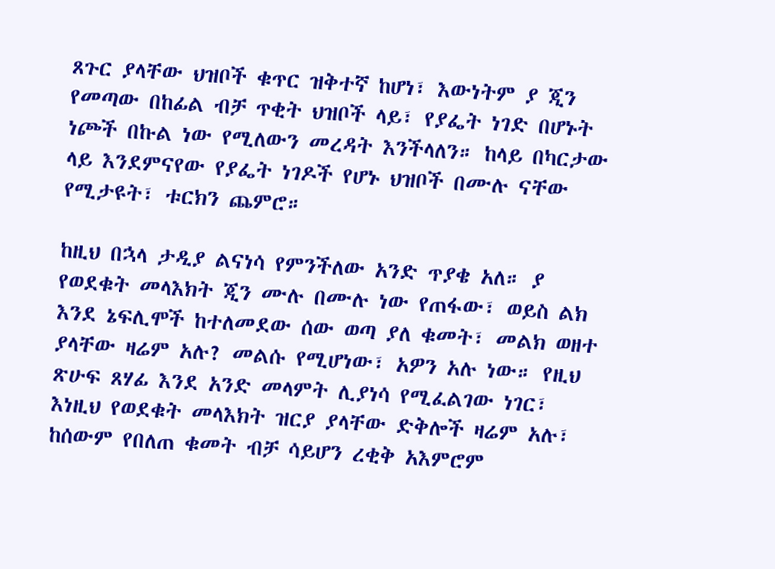ጸጉር ያላቸው ህዝቦች ቁጥር ዝቅተኛ ከሆነ፣ እውነትም ያ ጂን የመጣው በከፊል ብቻ ጥቂት ህዝቦች ላይ፣ የያፌት ነገድ በሆኑት ነጮች በኩል ነው የሚለውን መረዳት እንችላለን። ከላይ በካርታው ላይ እንደምናየው የያፌት ነገዶች የሆኑ ህዝቦች በሙሉ ናቸው የሚታዩት፣ ቱርክን ጨምሮ።

ከዚህ በኋላ ታዲያ ልናነሳ የምንችለው አንድ ጥያቄ አለ። ያ የወደቁት መላእክት ጂን ሙሉ በሙሉ ነው የጠፋው፣ ወይስ ልክ እንደ ኔፍሊሞች ከተለመደው ሰው ወጣ ያለ ቁመት፣ መልክ ወዘተ ያላቸው ዛሬም አሉ? መልሱ የሚሆነው፣ አዎን አሉ ነው። የዚህ ጽሁፍ ጸሃፊ እንደ አንድ መላምት ሊያነሳ የሚፈልገው ነገር፣ እነዚህ የወደቁት መላእክት ዝርያ ያላቸው ድቅሎች ዛሬም አሉ፣ ከሰውም የበለጠ ቁመት ብቻ ሳይሆን ረቂቅ አእምሮም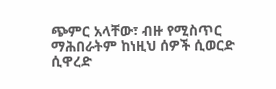ጭምር አላቸው፣ ብዙ የሚስጥር ማሕበራትም ከነዚህ ሰዎች ሲወርድ ሲዋረድ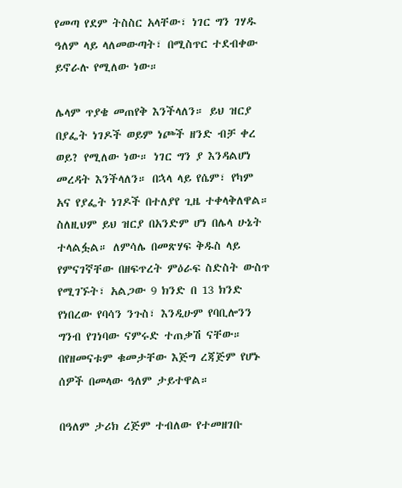የመጣ የደም ትስስር አላቸው፣ ነገር ግን ገሃዱ ዓለም ላይ ላለመውጣት፣ በሚስጥር ተደብቀው ይኖራሉ የሚለው ነው።

ሌላም ጥያቄ መጠየቅ እንችላለን። ይህ ዝርያ በያፌት ነገዶች ወይም ነጮች ዘንድ ብቻ ቀረ ወይ? የሚለው ነው። ነገር ግን ያ እንዳልሆነ መረዳት እንችላለን። በኋላ ላይ የሴም፣ የካም አና የያፌት ነገዶች በተለያየ ጊዜ ተቀላቅለዋል። ስለዚህም ይህ ዝርያ በአንድም ሆነ በሌላ ሁኔት ተላልፏል። ለምሳሌ በመጽሃፍ ቅዱስ ላይ የምናገኛቸው በዘፍጥረት ምዕራፍ ስድስት ውስጥ የሚገኙት፣ አልጋው 9 ክንድ በ 13 ክንድ የነበረው የባሳን ንጉስ፣ እንዲሁም የባቢሎንን ግንብ የገነባው ናምሩድ ተጠቃሽ ናቸው። በየዘመናቱም ቁመታቸው እጅግ ረጃጅም የሆኑ ሰዎች በመላው ዓለም ታይተዋል።

በዓለም ታሪክ ረጅም ተብለው የተመዘገቡ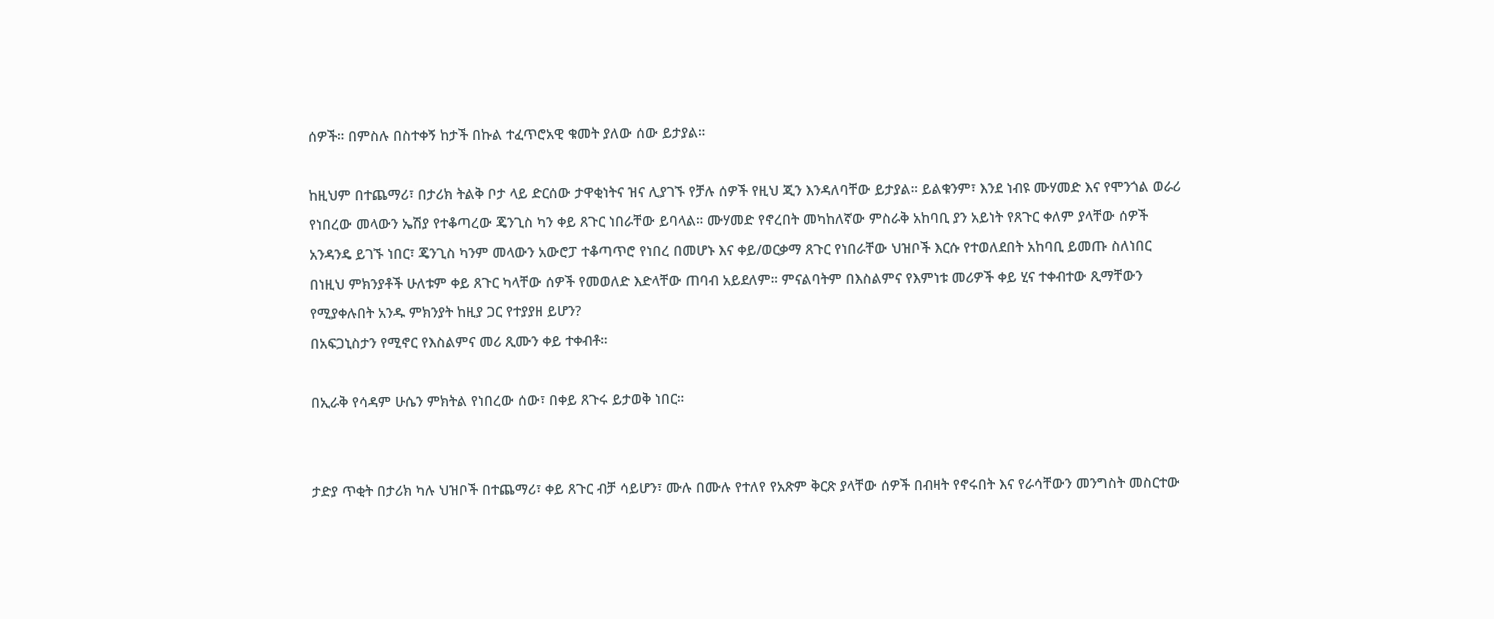ሰዎች። በምስሉ በስተቀኝ ከታች በኩል ተፈጥሮአዊ ቁመት ያለው ሰው ይታያል።

ከዚህም በተጨማሪ፣ በታሪክ ትልቅ ቦታ ላይ ድርሰው ታዋቂነትና ዝና ሊያገኙ የቻሉ ሰዎች የዚህ ጂን እንዳለባቸው ይታያል። ይልቁንም፣ እንደ ነብዩ ሙሃመድ እና የሞንጎል ወራሪ የነበረው መላውን ኤሽያ የተቆጣረው ጄንጊስ ካን ቀይ ጸጉር ነበራቸው ይባላል። ሙሃመድ የኖረበት መካከለኛው ምስራቅ አከባቢ ያን አይነት የጸጉር ቀለም ያላቸው ሰዎች አንዳንዴ ይገኙ ነበር፣ ጄንጊስ ካንም መላውን አውሮፓ ተቆጣጥሮ የነበረ በመሆኑ እና ቀይ/ወርቃማ ጸጉር የነበራቸው ህዝቦች እርሱ የተወለደበት አከባቢ ይመጡ ስለነበር በነዚህ ምክንያቶች ሁለቱም ቀይ ጸጉር ካላቸው ሰዎች የመወለድ እድላቸው ጠባብ አይደለም። ምናልባትም በእስልምና የእምነቱ መሪዎች ቀይ ሂና ተቀብተው ጺማቸውን የሚያቀሉበት አንዱ ምክንያት ከዚያ ጋር የተያያዘ ይሆን?
በአፍጋኒስታን የሚኖር የእስልምና መሪ ጺሙን ቀይ ተቀብቶ።

በኢራቅ የሳዳም ሁሴን ምክትል የነበረው ሰው፣ በቀይ ጸጉሩ ይታወቅ ነበር።


ታድያ ጥቂት በታሪክ ካሉ ህዝቦች በተጨማሪ፣ ቀይ ጸጉር ብቻ ሳይሆን፣ ሙሉ በሙሉ የተለየ የአጽም ቅርጽ ያላቸው ሰዎች በብዛት የኖሩበት እና የራሳቸውን መንግስት መስርተው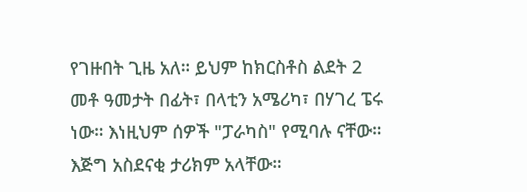የገዙበት ጊዜ አለ። ይህም ከክርስቶስ ልደት 2 መቶ ዓመታት በፊት፣ በላቲን አሜሪካ፣ በሃገረ ፔሩ ነው። እነዚህም ሰዎች "ፓራካስ" የሚባሉ ናቸው። እጅግ አስደናቂ ታሪክም አላቸው።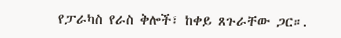የፓራካስ የራስ ቅሎች፣ ከቀይ ጸጉራቸው ጋር።.